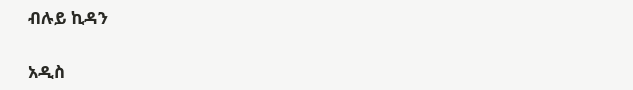ብሉይ ኪዳን

አዲስ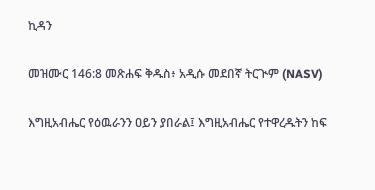ኪዳን

መዝሙር 146:8 መጽሐፍ ቅዱስ፥ አዲሱ መደበኛ ትርጒም (NASV)

እግዚአብሔር የዕዉራንን ዐይን ያበራል፤ እግዚአብሔር የተዋረዱትን ከፍ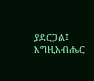ያደርጋል፤ እግዚአብሔር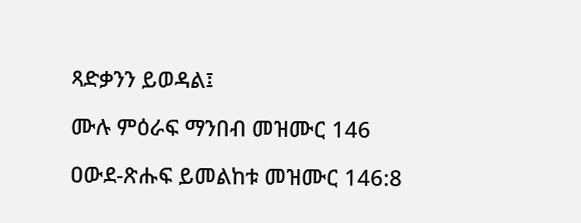ጻድቃንን ይወዳል፤

ሙሉ ምዕራፍ ማንበብ መዝሙር 146

ዐውደ-ጽሑፍ ይመልከቱ መዝሙር 146:8